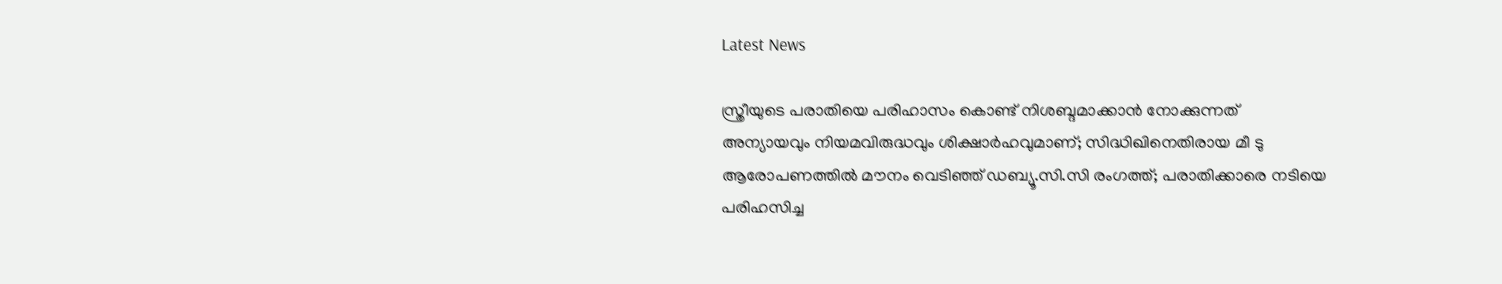Latest News

സ്ത്രീയുടെ പരാതിയെ പരിഹാസം കൊണ്ട് നിശബ്ദമാക്കാന്‍ നോക്കുന്നത് അന്യായവും നിയമവിരുദ്ധവും ശിക്ഷാര്‍ഹവുമാണ്; സിദ്ധിഖിനെതിരായ മീ ടു ആരോപണത്തില്‍ മൗനം വെടിഞ്ഞ് ഡബ്യൂ.സി.സി രംഗത്ത്; പരാതിക്കാരെ നടിയെ പരിഹസിച്ച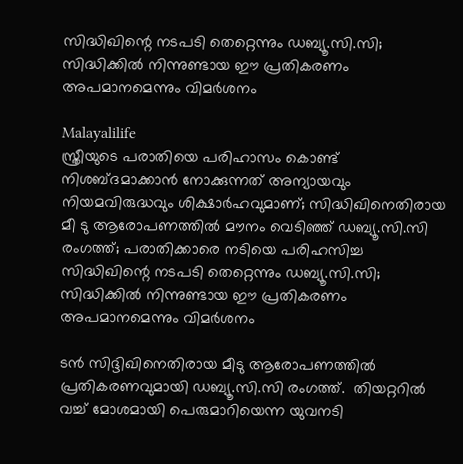സിദ്ധിഖിന്റെ നടപടി തെറ്റെന്നും ഡബ്യൂ.സി.സി; സിദ്ധിക്കില്‍ നിന്നുണ്ടായ ഈ പ്രതികരണം അപമാനമെന്നും വിമര്‍ശനം

Malayalilife
സ്ത്രീയുടെ പരാതിയെ പരിഹാസം കൊണ്ട് നിശബ്ദമാക്കാന്‍ നോക്കുന്നത് അന്യായവും നിയമവിരുദ്ധവും ശിക്ഷാര്‍ഹവുമാണ്; സിദ്ധിഖിനെതിരായ മീ ടു ആരോപണത്തില്‍ മൗനം വെടിഞ്ഞ് ഡബ്യൂ.സി.സി രംഗത്ത്; പരാതിക്കാരെ നടിയെ പരിഹസിച്ച സിദ്ധിഖിന്റെ നടപടി തെറ്റെന്നും ഡബ്യൂ.സി.സി; സിദ്ധിക്കില്‍ നിന്നുണ്ടായ ഈ പ്രതികരണം അപമാനമെന്നും വിമര്‍ശനം

ടന്‍ സിദ്ദിഖിനെതിരായ മീടു ആരോപണത്തില്‍ പ്രതികരണവുമായി ഡബ്യൂ.സി.സി രംഗത്ത്.  തിയറ്ററില്‍ വച്ച് മോശമായി പെരുമാറിയെന്ന യുവനടി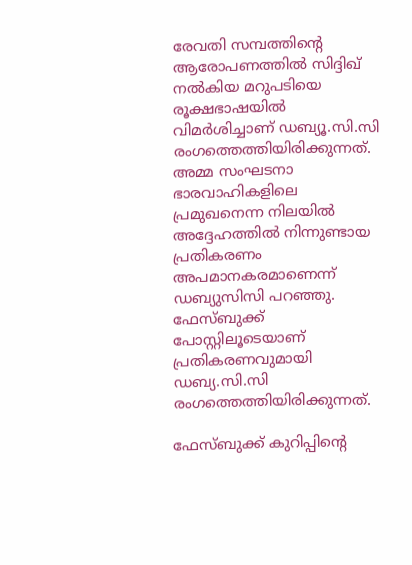രേവതി സമ്പത്തിന്റെ ആരോപണത്തില്‍ സിദ്ദിഖ് നല്‍കിയ മറുപടിയെ രൂക്ഷഭാഷയില്‍ വിമര്‍ശിച്ചാണ് ഡബ്യൂ.സി.സി രംഗത്തെത്തിയിരിക്കുന്നത്. അമ്മ സംഘടനാ ഭാരവാഹികളിലെ പ്രമുഖനെന്ന നിലയില്‍ അദ്ദേഹത്തില്‍ നിന്നുണ്ടായ പ്രതികരണം അപമാനകരമാണെന്ന് ഡബ്യുസിസി പറഞ്ഞു. ഫേസ്ബുക്ക് പോസ്റ്റിലൂടെയാണ് പ്രതികരണവുമായി ഡബ്യ.സി.സി രംഗത്തെത്തിയിരിക്കുന്നത്.

ഫേസ്ബുക്ക് കുറിപ്പിന്റെ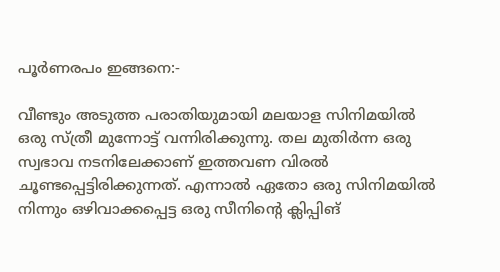പൂര്‍ണരപം ഇങ്ങനെ:-

വീണ്ടും അടുത്ത പരാതിയുമായി മലയാള സിനിമയില്‍ ഒരു സ്ത്രീ മുന്നോട്ട് വന്നിരിക്കുന്നു. തല മുതിര്‍ന്ന ഒരു സ്വഭാവ നടനിലേക്കാണ് ഇത്തവണ വിരല്‍ ചൂണ്ടപ്പെട്ടിരിക്കുന്നത്. എന്നാല്‍ ഏതോ ഒരു സിനിമയില്‍ നിന്നും ഒഴിവാക്കപ്പെട്ട ഒരു സീനിന്റെ ക്ലിപ്പിങ്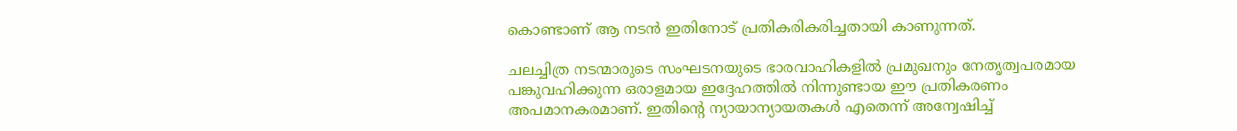കൊണ്ടാണ് ആ നടന്‍ ഇതിനോട് പ്രതികരികരിച്ചതായി കാണുന്നത്.

ചലച്ചിത്ര നടന്മാരുടെ സംഘടനയുടെ ഭാരവാഹികളില്‍ പ്രമുഖനും നേതൃത്വപരമായ പങ്കുവഹിക്കുന്ന ഒരാളമായ ഇദ്ദേഹത്തില്‍ നിന്നുണ്ടായ ഈ പ്രതികരണം അപമാനകരമാണ്. ഇതിന്റെ ന്യായാന്യായതകള്‍ എതെന്ന് അന്വേഷിച്ച്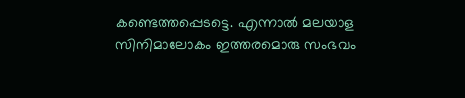കണ്ടെത്തപ്പെടട്ടെ. എന്നാല്‍ മലയാള സിനിമാലോകം ഇത്തരമൊരു സംഭവം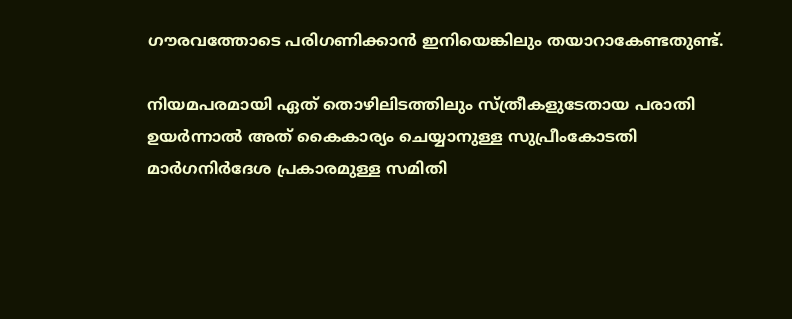ഗൗരവത്തോടെ പരിഗണിക്കാന്‍ ഇനിയെങ്കിലും തയാറാകേണ്ടതുണ്ട്.

നിയമപരമായി ഏത് തൊഴിലിടത്തിലും സ്ത്രീകളുടേതായ പരാതി ഉയര്‍ന്നാല്‍ അത് കൈകാര്യം ചെയ്യാനുള്ള സുപ്രീംകോടതി മാര്‍ഗനിര്‍ദേശ പ്രകാരമുള്ള സമിതി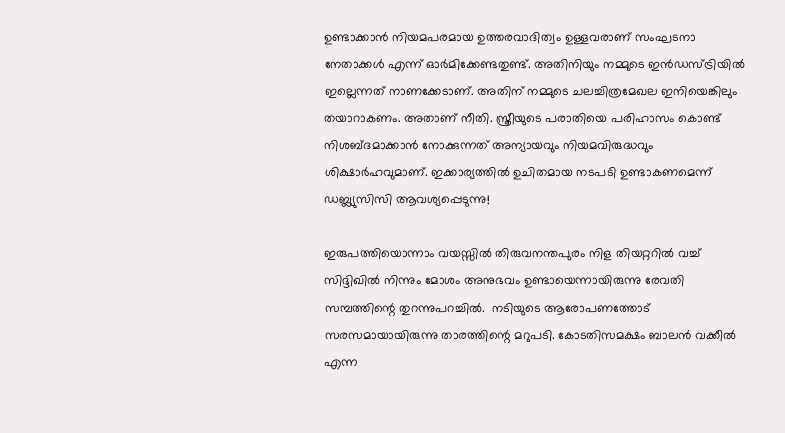ഉണ്ടാക്കാന്‍ നിയമപരമായ ഉത്തരവാദിത്വം ഉള്ളവരാണ് സംഘടനാ നേതാക്കള്‍ എന്ന് ഓര്‍മിക്കേണ്ടതുണ്ട്. അതിനിയും നമ്മുടെ ഇന്‍ഡസ്ട്രിയില്‍ ഇല്ലെന്നത് നാണക്കേടാണ്. അതിന് നമ്മുടെ ചലച്ചിത്രമേഖല ഇനിയെങ്കിലും തയാറാകണം. അതാണ് നീതി. സ്ത്രീയുടെ പരാതിയെ പരിഹാസം കൊണ്ട് നിശബ്ദമാക്കാന്‍ നോക്കുന്നത് അന്യായവും നിയമവിരുദ്ധവും ശിക്ഷാര്‍ഹവുമാണ്. ഇക്കാര്യത്തില്‍ ഉചിതമായ നടപടി ഉണ്ടാകണമെന്ന് ഡബ്ല്യുസിസി ആവശ്യപ്പെടുന്നു!

ഇരുപത്തിയൊന്നാം വയസ്സില്‍ തിരുവനന്തപുരം നിള തിയറ്ററില്‍ വച്ച് സിദ്ദിഖില്‍ നിന്നും മോശം അനുഭവം ഉണ്ടായെന്നായിരുന്നു രേവതി സമ്പത്തിന്റെ തുറന്നുപറച്ചില്‍.  നടിയുടെ ആരോപണത്തോട് സരസമായായിരുന്നു താരത്തിന്റെ മറുപടി. കോടതിസമക്ഷം ബാലന്‍ വക്കീല്‍ എന്ന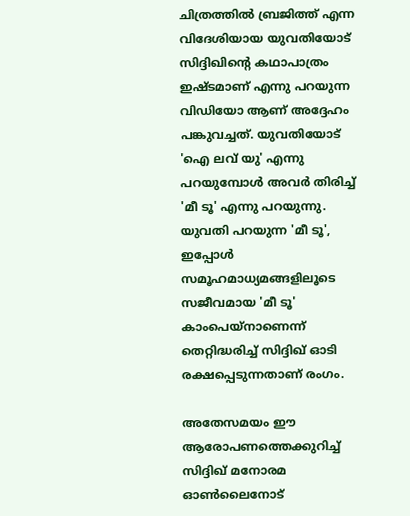ചിത്രത്തില്‍ ബ്രജിത്ത് എന്ന വിദേശിയായ യുവതിയോട് സിദ്ദിഖിന്റെ കഥാപാത്രം ഇഷ്ടമാണ് എന്നു പറയുന്ന വിഡിയോ ആണ് അദ്ദേഹം പങ്കുവച്ചത്. യുവതിയോട് 'ഐ ലവ് യു' എന്നു പറയുമ്പോള്‍ അവര്‍ തിരിച്ച് 'മീ ടൂ' എന്നു പറയുന്നു. യുവതി പറയുന്ന 'മീ ടൂ', ഇപ്പോള്‍ സമൂഹമാധ്യമങ്ങളിലൂടെ സജീവമായ 'മീ ടൂ' കാംപെയ്‌നാണെന്ന് തെറ്റിദ്ധരിച്ച് സിദ്ദിഖ് ഓടി രക്ഷപ്പെടുന്നതാണ് രംഗം.

അതേസമയം ഈ ആരോപണത്തെക്കുറിച്ച് സിദ്ദിഖ് മനോരമ ഓണ്‍ലൈനോട്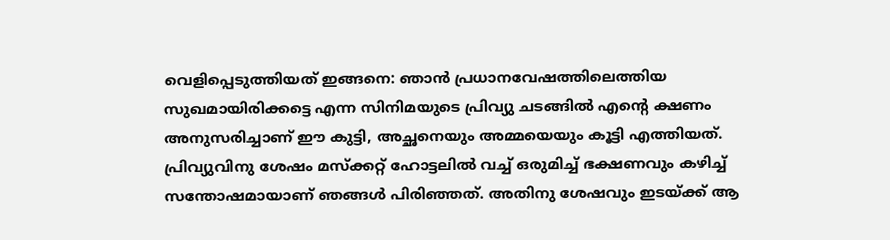വെളിപ്പെടുത്തിയത് ഇങ്ങനെ: ഞാന്‍ പ്രധാനവേഷത്തിലെത്തിയ സുഖമായിരിക്കട്ടെ എന്ന സിനിമയുടെ പ്രിവ്യു ചടങ്ങില്‍ എന്റെ ക്ഷണം അനുസരിച്ചാണ് ഈ കുട്ടി, അച്ഛനെയും അമ്മയെയും കൂട്ടി എത്തിയത്. പ്രിവ്യുവിനു ശേഷം മസ്‌ക്കറ്റ് ഹോട്ടലില്‍ വച്ച് ഒരുമിച്ച് ഭക്ഷണവും കഴിച്ച് സന്തോഷമായാണ് ഞങ്ങള്‍ പിരിഞ്ഞത്. അതിനു ശേഷവും ഇടയ്ക്ക് ആ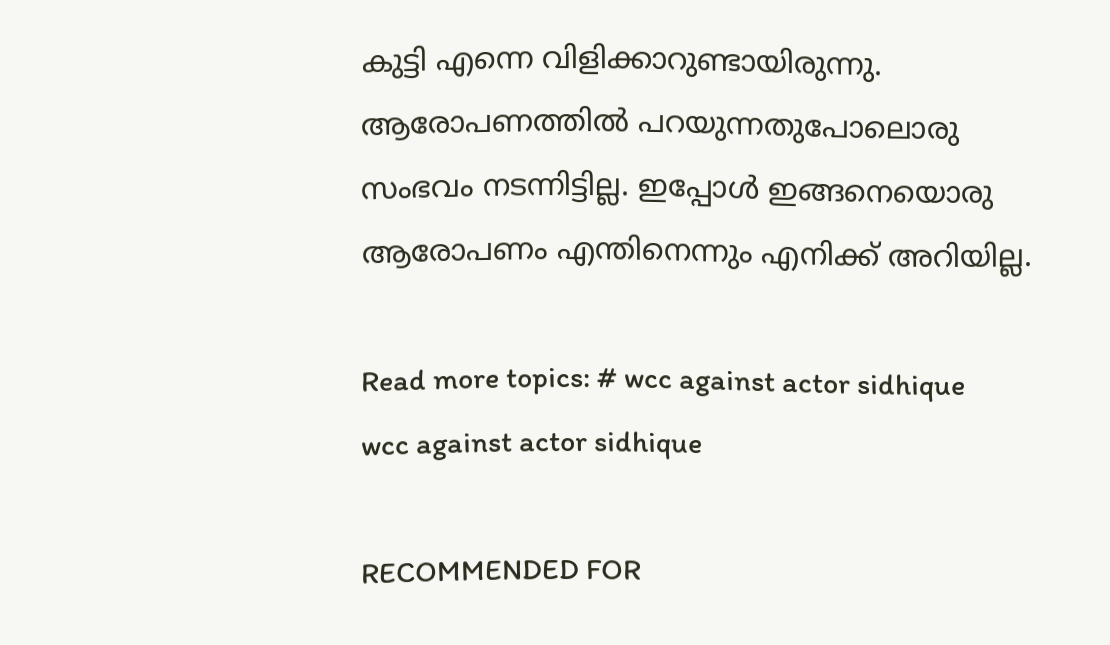കുട്ടി എന്നെ വിളിക്കാറുണ്ടായിരുന്നു. ആരോപണത്തില്‍ പറയുന്നതുപോലൊരു സംഭവം നടന്നിട്ടില്ല. ഇപ്പോള്‍ ഇങ്ങനെയൊരു ആരോപണം എന്തിനെന്നും എനിക്ക് അറിയില്ല.

Read more topics: # wcc against actor sidhique
wcc against actor sidhique

RECOMMENDED FOR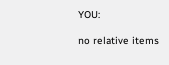YOU:

no relative items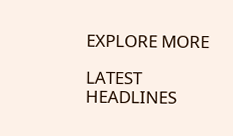EXPLORE MORE

LATEST HEADLINES